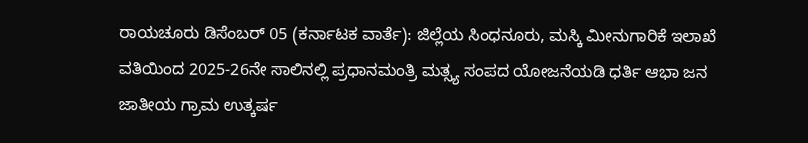ರಾಯಚೂರು ಡಿಸೆಂಬರ್ 05 (ಕರ್ನಾಟಕ ವಾರ್ತೆ): ಜಿಲ್ಲೆಯ ಸಿಂಧನೂರು, ಮಸ್ಕಿ ಮೀನುಗಾರಿಕೆ ಇಲಾಖೆ ವತಿಯಿಂದ 2025-26ನೇ ಸಾಲಿನಲ್ಲಿ ಪ್ರಧಾನಮಂತ್ರಿ ಮತ್ಸ್ಯ ಸಂಪದ ಯೋಜನೆಯಡಿ ಧರ್ತಿ ಆಭಾ ಜನ ಜಾತೀಯ ಗ್ರಾಮ ಉತ್ಕರ್ಷ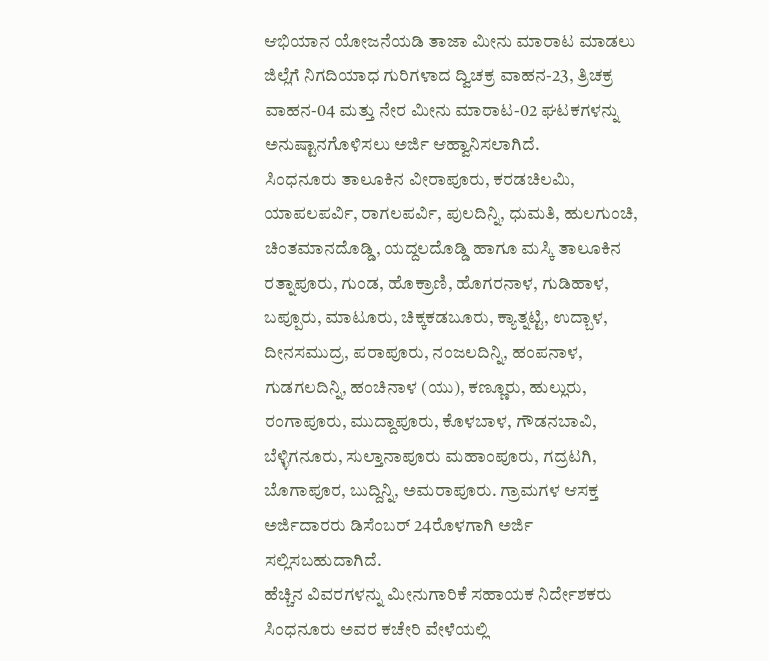ಆಭಿಯಾನ ಯೋಜನೆಯಡಿ ತಾಜಾ ಮೀನು ಮಾರಾಟ ಮಾಡಲು ಜಿಲ್ಲೆಗೆ ನಿಗದಿಯಾಧ ಗುರಿಗಳಾದ ದ್ವಿಚಕ್ರ ವಾಹನ-23, ತ್ರಿಚಕ್ರ ವಾಹನ-04 ಮತ್ತು ನೇರ ಮೀನು ಮಾರಾಟ-02 ಘಟಕಗಳನ್ನು ಅನುಷ್ಟಾನಗೊಳಿಸಲು ಅರ್ಜಿ ಆಹ್ವಾನಿಸಲಾಗಿದೆ.
ಸಿಂಧನೂರು ತಾಲೂಕಿನ ವೀರಾಪೂರು, ಕರಡಚಿಲಮಿ, ಯಾಪಲಪರ್ವಿ, ರಾಗಲಪರ್ವಿ, ಪುಲದಿನ್ನಿ, ಧುಮತಿ, ಹುಲಗುಂಚಿ, ಚಿಂತಮಾನದೊಡ್ಡಿ, ಯದ್ದಲದೊಡ್ಡಿ ಹಾಗೂ ಮಸ್ಕಿ ತಾಲೂಕಿನ ರತ್ನಾಪೂರು, ಗುಂಡ, ಹೊಕ್ರಾಣಿ, ಹೊಗರನಾಳ, ಗುಡಿಹಾಳ, ಬಪ್ಪೂರು, ಮಾಟೂರು, ಚಿಕ್ಕಕಡಬೂರು, ಕ್ಯಾತ್ನಟ್ಟಿ, ಉದ್ಬಾಳ, ದೀನಸಮುದ್ರ, ಪರಾಪೂರು, ನಂಜಲದಿನ್ನಿ, ಹಂಪನಾಳ, ಗುಡಗಲದಿನ್ನಿ, ಹಂಚಿನಾಳ (ಯು), ಕಣ್ಣೂರು, ಹುಲ್ಲುರು, ರಂಗಾಪೂರು, ಮುದ್ದಾಪೂರು, ಕೊಳಬಾಳ, ಗೌಡನಬಾವಿ, ಬೆಳ್ಳಿಗನೂರು, ಸುಲ್ತಾನಾಪೂರು ಮಹಾಂಪೂರು, ಗದ್ರಟಗಿ, ಬೊಗಾಪೂರ, ಬುದ್ದಿನ್ನಿ, ಅಮರಾಪೂರು. ಗ್ರಾಮಗಳ ಆಸಕ್ತ ಅರ್ಜಿದಾರರು ಡಿಸೆಂಬರ್ 24ರೊಳಗಾಗಿ ಅರ್ಜಿ ಸಲ್ಲಿಸಬಹುದಾಗಿದೆ.
ಹೆಚ್ಚಿನ ವಿವರಗಳನ್ನು ಮೀನುಗಾರಿಕೆ ಸಹಾಯಕ ನಿರ್ದೇಶಕರು ಸಿಂಧನೂರು ಅವರ ಕಚೇರಿ ವೇಳೆಯಲ್ಲಿ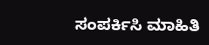ಸಂಪರ್ಕಿಸಿ ಮಾಹಿತಿ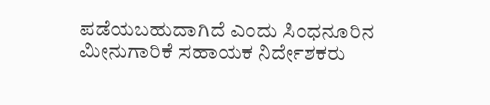ಪಡೆಯಬಹುದಾಗಿದೆ ಎಂದು ಸಿಂಧನೂರಿನ ಮೀನುಗಾರಿಕೆ ಸಹಾಯಕ ನಿರ್ದೇಶಕರು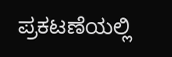ಪ್ರಕಟಣೆಯಲ್ಲಿ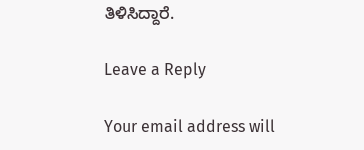ತಿಳಿಸಿದ್ದಾರೆ.

Leave a Reply

Your email address will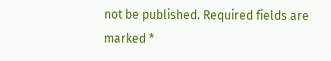not be published. Required fields are marked *